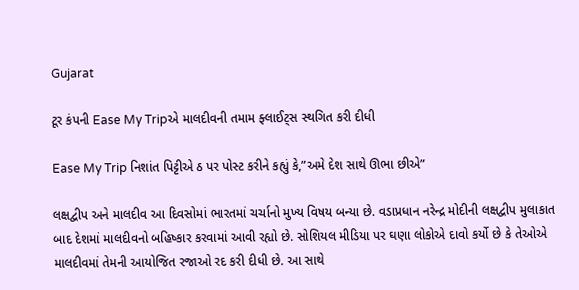Gujarat

ટૂર કંપની Ease My Tripએ માલદીવની તમામ ફ્લાઈટ્‌સ સ્થગિત કરી દીધી

Ease My Trip નિશાંત પિટ્ટીએ ઠ પર પોસ્ટ કરીને કહ્યું કે,”અમે દેશ સાથે ઊભા છીએ”

લક્ષદ્વીપ અને માલદીવ આ દિવસોમાં ભારતમાં ચર્ચાનો મુખ્ય વિષય બન્યા છે. વડાપ્રધાન નરેન્દ્ર મોદીની લક્ષદ્વીપ મુલાકાત બાદ દેશમાં માલદીવનો બહિષ્કાર કરવામાં આવી રહ્યો છે. સોશિયલ મીડિયા પર ઘણા લોકોએ દાવો કર્યો છે કે તેઓએ માલદીવમાં તેમની આયોજિત રજાઓ રદ કરી દીધી છે. આ સાથે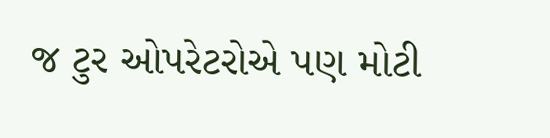જ ટુર ઓપરેટરોએ પણ મોટી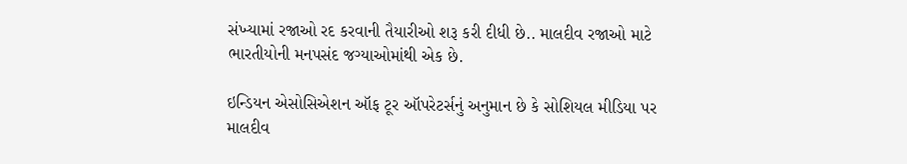સંખ્યામાં રજાઓ રદ કરવાની તૈયારીઓ શરૂ કરી દીધી છે.. માલદીવ રજાઓ માટે ભારતીયોની મનપસંદ જગ્યાઓમાંથી એક છે.

ઇન્ડિયન એસોસિએશન ઑફ ટૂર ઑપરેટર્સનું અનુમાન છે કે સોશિયલ મીડિયા પર માલદીવ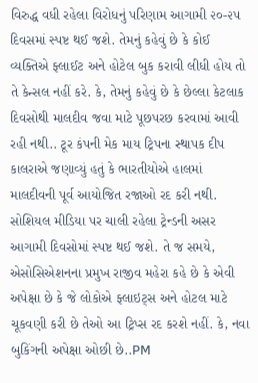વિરુદ્ધ વધી રહેલા વિરોધનું પરિણામ આગામી ૨૦-૨૫ દિવસમાં સ્પષ્ટ થઈ જશે. તેમનું કહેવું છે કે કોઈ વ્યક્તિએ ફ્લાઈટ અને હોટેલ બુક કરાવી લીધી હોય તો તે કેન્સલ નહીં કરે. કે, તેમનું કહેવું છે કે છેલ્લા કેટલાક દિવસોથી માલદીવ જવા માટે પૂછપરછ કરવામાં આવી રહી નથી.. ટૂર કંપની મેક માય ટ્રિપના સ્થાપક દીપ કાલરાએ જણાવ્યું હતું કે ભારતીયોએ હાલમાં માલદીવની પૂર્વ આયોજિત રજાઓ રદ કરી નથી. સોશિયલ મીડિયા પર ચાલી રહેલા ટ્રેન્ડની અસર આગામી દિવસોમાં સ્પષ્ટ થઈ જશે. તે જ સમયે, એસોસિએશનના પ્રમુખ રાજીવ મહેરા કહે છે કે એવી અપેક્ષા છે કે જે લોકોએ ફ્લાઇટ્‌સ અને હોટલ માટે ચૂકવણી કરી છે તેઓ આ ટ્રિપ્સ રદ કરશે નહીં. કે, નવા બુકિંગની અપેક્ષા ઓછી છે..PM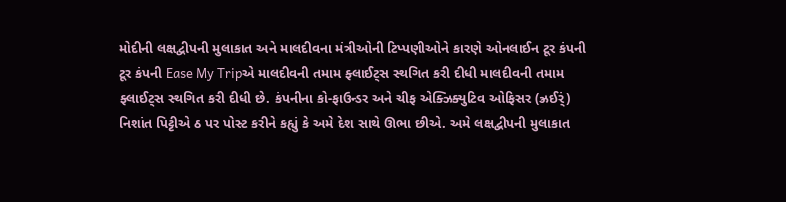મોદીની લક્ષદ્વીપની મુલાકાત અને માલદીવના મંત્રીઓની ટિપ્પણીઓને કારણે ઓનલાઈન ટૂર કંપની ટૂર કંપની Ease My Tripએ માલદીવની તમામ ફ્લાઈટ્‌સ સ્થગિત કરી દીધી માલદીવની તમામ ફ્લાઈટ્‌સ સ્થગિત કરી દીધી છે. કંપનીના કો-ફાઉન્ડર અને ચીફ એક્ઝિક્યુટિવ ઓફિસર (ઝ્રઈર્ં) નિશાંત પિટ્ટીએ ઠ પર પોસ્ટ કરીને કહ્યું કે અમે દેશ સાથે ઊભા છીએ. અમે લક્ષદ્વીપની મુલાકાત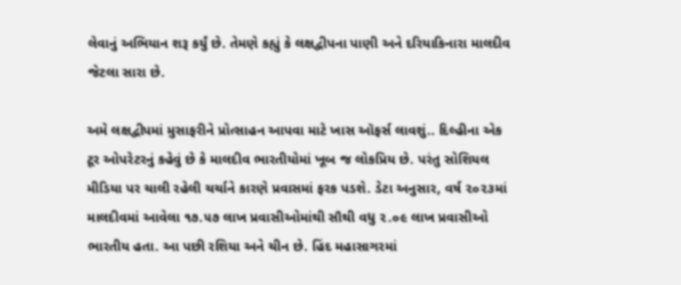લેવાનું અભિયાન શરૂ કર્યું છે. તેમણે કહ્યું કે લક્ષદ્વીપના પાણી અને દરિયાકિનારા માલદીવ જેટલા સારા છે.

અમે લક્ષદ્વીપમાં મુસાફરીને પ્રોત્સાહન આપવા માટે ખાસ ઑફર્સ લાવશું.. દિલ્હીના એક ટૂર ઓપરેટરનું કહેવું છે કે માલદીવ ભારતીયોમાં ખૂબ જ લોકપ્રિય છે. પરંતુ સોશિયલ મીડિયા પર ચાલી રહેલી ચર્ચાને કારણે પ્રવાસમાં ફરક પડશે. ડેટા અનુસાર, વર્ષ ૨૦૨૩માં માલદીવમાં આવેલા ૧૭.૫૭ લાખ પ્રવાસીઓમાંથી સૌથી વધુ ૨.૦૯ લાખ પ્રવાસીઓ ભારતીય હતા. આ પછી રશિયા અને ચીન છે. હિંદ મહાસાગરમાં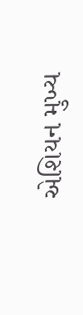એશિયન મુખ્ય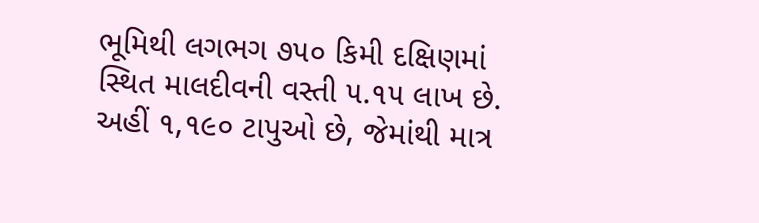ભૂમિથી લગભગ ૭૫૦ કિમી દક્ષિણમાં સ્થિત માલદીવની વસ્તી ૫.૧૫ લાખ છે. અહીં ૧,૧૯૦ ટાપુઓ છે, જેમાંથી માત્ર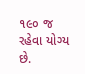૧૯૦ જ રહેવા યોગ્ય છે.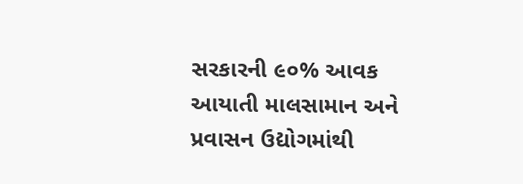સરકારની ૯૦% આવક આયાતી માલસામાન અને પ્રવાસન ઉદ્યોગમાંથી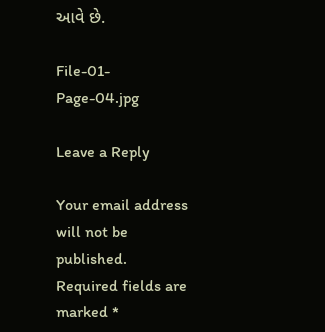આવે છે.

File-01-Page-04.jpg

Leave a Reply

Your email address will not be published. Required fields are marked *